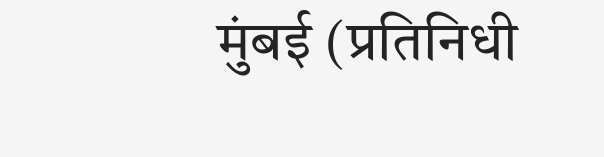मुंबई (प्रतिनिधी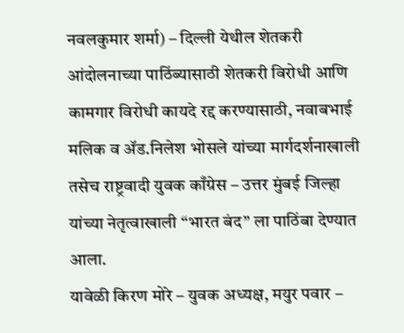नवलकुमार शर्मा) – दिल्ली येथील शेतकरी आंदोलनाच्या पाठिंब्यासाठी शेतकरी विरोधी आणि कामगार विरोधी कायदे रद्द करण्यासाठी, नवाबभाई मलिक व ॲड.निलेश भोसले यांच्या मार्गदर्शनाखाली तसेच राष्ट्रवादी युवक काँग्रेस – उत्तर मुंबई जिल्हा यांच्या नेतृत्वाखाली “भारत बंद” ला पाठिंबा देण्यात आला.
यावेळी किरण मोरे – युवक अध्यक्ष, मयुर पवार –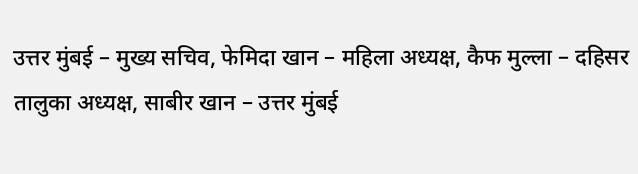उत्तर मुंबई – मुख्य सचिव, फेमिदा खान – महिला अध्यक्ष, कैफ मुल्ला – दहिसर तालुका अध्यक्ष, साबीर खान – उत्तर मुंबई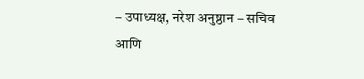– उपाध्यक्ष, नरेश अनुष्ठान – सचिव आणि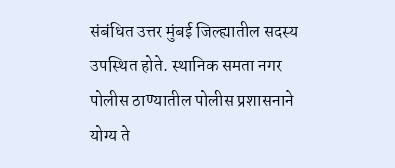संबंधित उत्तर मुंबई जिल्ह्यातील सदस्य उपस्थित होते. स्थानिक समता नगर पोलीस ठाण्यातील पोलीस प्रशासनाने योग्य ते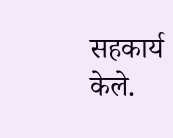सहकार्य केले.